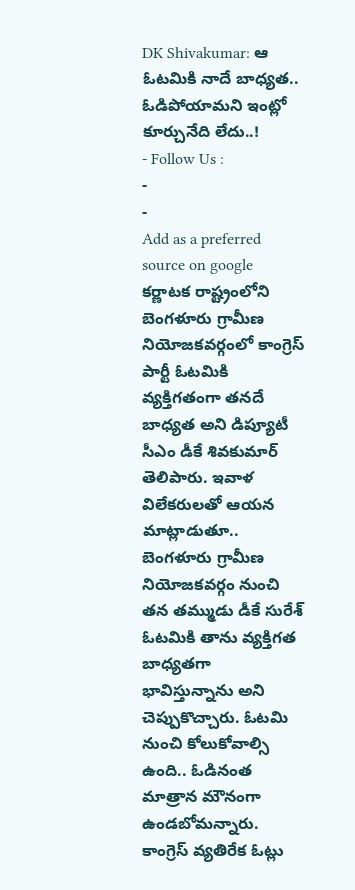DK Shivakumar: ఆ ఓటమికి నాదే బాధ్యత.. ఓడిపోయామని ఇంట్లో కూర్చునేది లేదు..!
- Follow Us :
-
-
Add as a preferred
source on google
కర్ణాటక రాష్ట్రంలోని బెంగళూరు గ్రామీణ నియోజకవర్గంలో కాంగ్రెస్ పార్టీ ఓటమికి వ్యక్తిగతంగా తనదే బాధ్యత అని డిప్యూటీ సీఎం డీకే శివకుమార్ తెలిపారు. ఇవాళ విలేకరులతో ఆయన మాట్లాడుతూ.. బెంగళూరు గ్రామీణ నియోజకవర్గం నుంచి తన తమ్ముడు డీకే సురేశ్ ఓటమికి తాను వ్యక్తిగత బాధ్యతగా భావిస్తున్నాను అని చెప్పుకొచ్చారు. ఓటమి నుంచి కోలుకోవాల్సి ఉంది.. ఓడినంత మాత్రాన మౌనంగా ఉండబోమన్నారు. కాంగ్రెస్ వ్యతిరేక ఓట్లు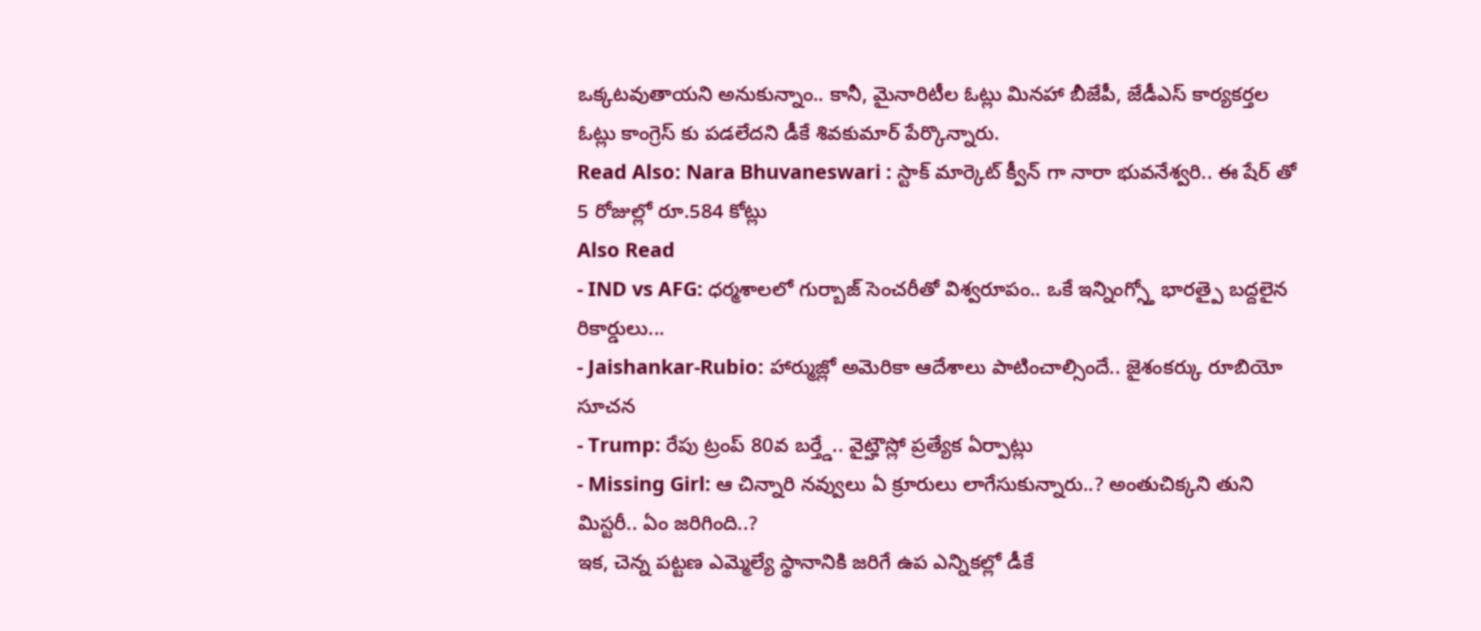ఒక్కటవుతాయని అనుకున్నాం.. కానీ, మైనారిటీల ఓట్లు మినహా బీజేపీ, జేడీఎస్ కార్యకర్తల ఓట్లు కాంగ్రెస్ కు పడలేదని డీకే శివకుమార్ పేర్కొన్నారు.
Read Also: Nara Bhuvaneswari : స్టాక్ మార్కెట్ క్వీన్ గా నారా భువనేశ్వరి.. ఈ షేర్ తో 5 రోజుల్లో రూ.584 కోట్లు
Also Read
- IND vs AFG: ధర్మశాలలో గుర్బాజ్ సెంచరీతో విశ్వరూపం.. ఒకే ఇన్నింగ్స్తో భారత్పై బద్దలైన రికార్డులు...
- Jaishankar-Rubio: హార్ముజ్లో అమెరికా ఆదేశాలు పాటించాల్సిందే.. జైశంకర్కు రూబియో సూచన
- Trump: రేపు ట్రంప్ 80వ బర్త్డే.. వైట్హౌస్లో ప్రత్యేక ఏర్పాట్లు
- Missing Girl: ఆ చిన్నారి నవ్వులు ఏ క్రూరులు లాగేసుకున్నారు..? అంతుచిక్కని తుని మిస్టరీ.. ఏం జరిగింది..?
ఇక, చెన్న పట్టణ ఎమ్మెల్యే స్థానానికి జరిగే ఉప ఎన్నికల్లో డీకే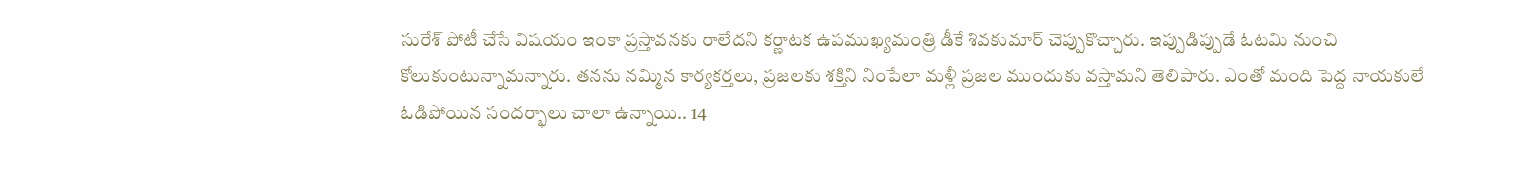సురేశ్ పోటీ చేసే విషయం ఇంకా ప్రస్తావనకు రాలేదని కర్ణాటక ఉపముఖ్యమంత్రి డీకే శివకుమార్ చెప్పుకొచ్చారు. ఇప్పుడిప్పుడే ఓటమి నుంచి కోలుకుంటున్నామన్నారు. తనను నమ్మిన కార్యకర్తలు, ప్రజలకు శక్తిని నింపేలా మళ్లీ ప్రజల ముందుకు వస్తామని తెలిపారు. ఎంతో మంది పెద్ద నాయకులే ఓడిపోయిన సందర్భాలు చాలా ఉన్నాయి.. 14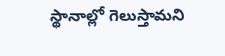స్థానాల్లో గెలుస్తామని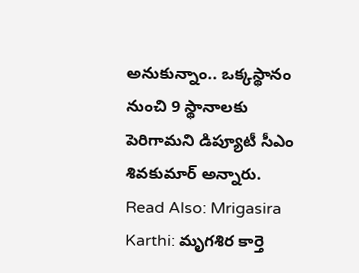అనుకున్నాం.. ఒక్కస్థానం నుంచి 9 స్థానాలకు పెరిగామని డిప్యూటీ సీఎం శివకుమార్ అన్నారు.
Read Also: Mrigasira Karthi: మృగశిర కార్తె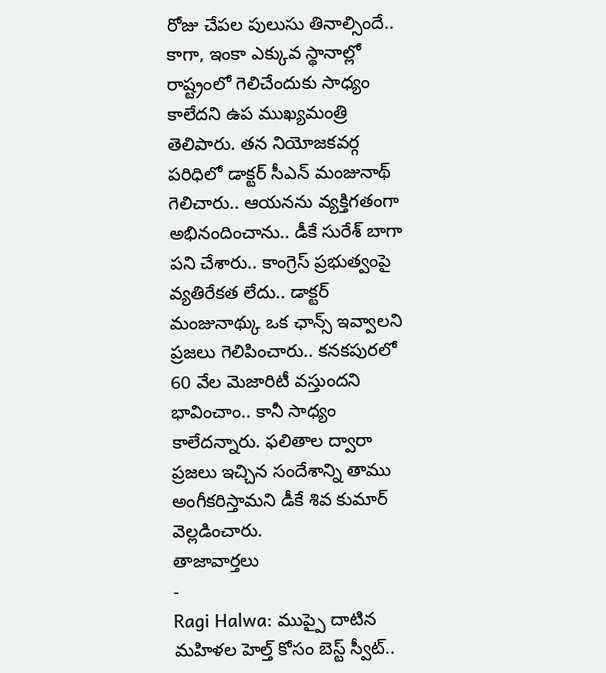రోజు చేపల పులుసు తినాల్సిందే..
కాగా, ఇంకా ఎక్కువ స్థానాల్లో రాష్ట్రంలో గెలిచేందుకు సాధ్యం కాలేదని ఉప ముఖ్యమంత్రి తెలిపారు. తన నియోజకవర్గ పరిధిలో డాక్టర్ సీఎన్ మంజునాథ్ గెలిచారు.. ఆయనను వ్యక్తిగతంగా అభినందించాను.. డీకే సురేశ్ బాగా పని చేశారు.. కాంగ్రెస్ ప్రభుత్వంపై వ్యతిరేకత లేదు.. డాక్టర్ మంజునాథ్కు ఒక ఛాన్స్ ఇవ్వాలని ప్రజలు గెలిపించారు.. కనకపురలో 60 వేల మెజారిటీ వస్తుందని భావించాం.. కానీ సాధ్యం కాలేదన్నారు. ఫలితాల ద్వారా ప్రజలు ఇచ్చిన సందేశాన్ని తాము అంగీకరిస్తామని డీకే శివ కుమార్ వెల్లడించారు.
తాజావార్తలు
-
Ragi Halwa: ముప్పై దాటిన మహిళల హెల్త్ కోసం బెస్ట్ స్వీట్..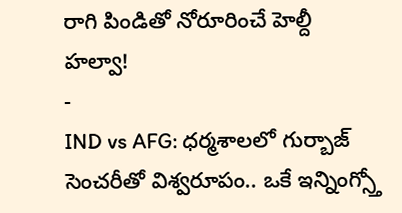రాగి పిండితో నోరూరించే హెల్దీ హల్వా!
-
IND vs AFG: ధర్మశాలలో గుర్బాజ్ సెంచరీతో విశ్వరూపం.. ఒకే ఇన్నింగ్స్తో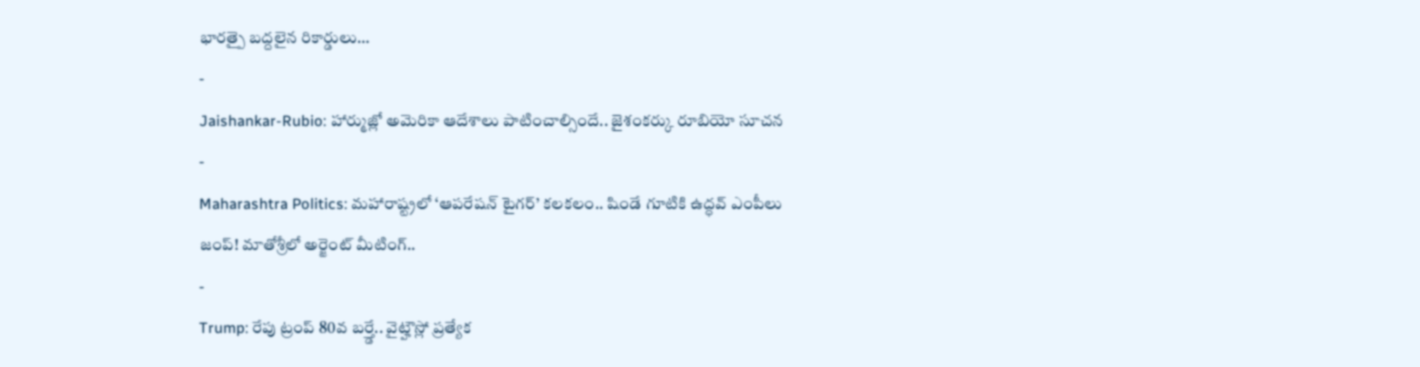భారత్పై బద్దలైన రికార్డులు…
-
Jaishankar-Rubio: హార్ముజ్లో అమెరికా ఆదేశాలు పాటించాల్సిందే.. జైశంకర్కు రూబియో సూచన
-
Maharashtra Politics: మహారాష్ట్రలో ‘ఆపరేషన్ టైగర్’ కలకలం.. షిండే గూటికి ఉద్ధవ్ ఎంపీలు జంప్! మాతోశ్రీలో అర్జెంట్ మీటింగ్..
-
Trump: రేపు ట్రంప్ 80వ బర్త్డే.. వైట్హౌస్లో ప్రత్యేక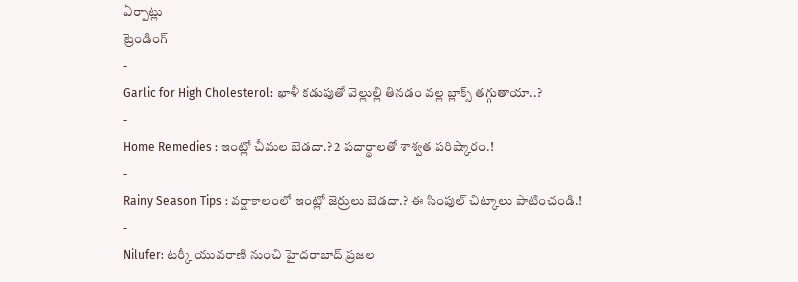ఏర్పాట్లు
ట్రెండింగ్
-
Garlic for High Cholesterol: ఖాళీ కడుపుతో వెల్లుల్లి తినడం వల్ల బ్లాక్స్ తగ్గుతాయా..?
-
Home Remedies : ఇంట్లో చీమల బెడదా.? 2 పదార్థాలతో శాశ్వత పరిష్కారం.!
-
Rainy Season Tips : వర్షాకాలంలో ఇంట్లో జెర్రులు బెడదా.? ఈ సింపుల్ చిట్కాలు పాటించండి.!
-
Nilufer: టర్కీ యువరాణి నుంచి హైదరాబాద్ ప్రజల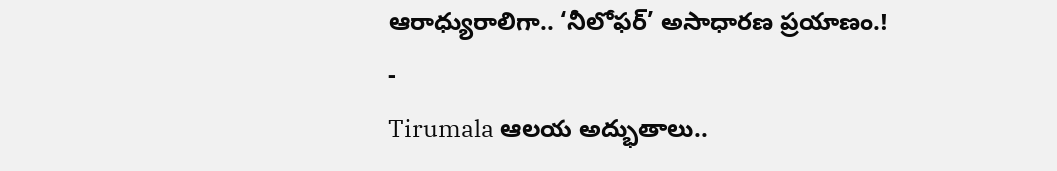ఆరాధ్యురాలిగా.. ‘నీలోఫర్’ అసాధారణ ప్రయాణం.!
-
Tirumala ఆలయ అద్భుతాలు..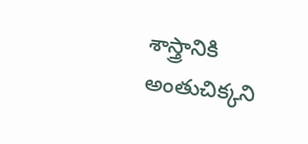శాస్త్రానికి అంతుచిక్కని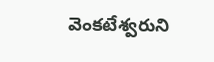వెంకటేశ్వరుని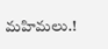మహిమలు.!